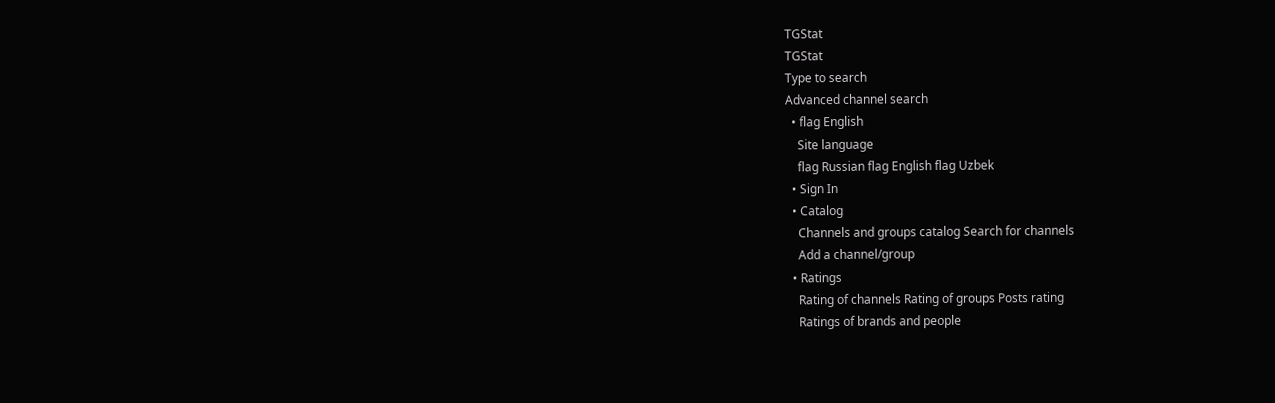TGStat
TGStat
Type to search
Advanced channel search
  • flag English
    Site language
    flag Russian flag English flag Uzbek
  • Sign In
  • Catalog
    Channels and groups catalog Search for channels
    Add a channel/group
  • Ratings
    Rating of channels Rating of groups Posts rating
    Ratings of brands and people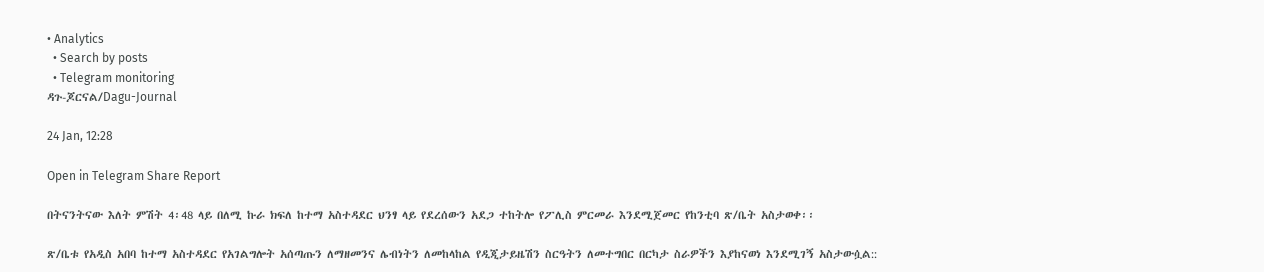• Analytics
  • Search by posts
  • Telegram monitoring
ዳጉ-ጆርናል/Dagu-Journal

24 Jan, 12:28

Open in Telegram Share Report

በትናንትናው እለት ምሽት 4፡48 ላይ በለሚ ኩራ ክፍለ ከተማ አስተዳደር ህንፃ ላይ የደረሰውን አደጋ ተከትሎ የፖሊስ ምርመራ እንደሚጀመር የከንቲባ ጽ/ቤት አስታወቀ፡፡

ጽ/ቤቱ የአዲስ አበባ ከተማ አስተዳደር የአገልግሎት አሰጣጡን ለማዘመንና ሌብነትን ለመከላከል የዲጂታይዜሽን ስርዓትን ለመተግበር በርካታ ስራዎችን እያከናወነ እንደሚገኝ አስታውሷል::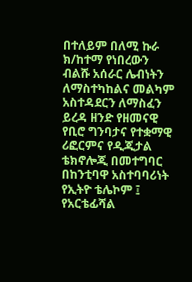በተለይም በለሚ ኩራ ክ/ከተማ የነበረውን ብልሹ አሰራር ሌብነትን ለማስተካከልና መልካም አስተዳደርን ለማስፈን ይረዳ ዘንድ የዘመናዊ የቢሮ ግንባታና የተቋማዊ ሪፎርምና የዲጂታል ቴክኖሎጂ በመተግባር በከንቲባዋ አስተባባሪነት የኢትዮ ቴሌኮም ፤ የአርቴፊሻል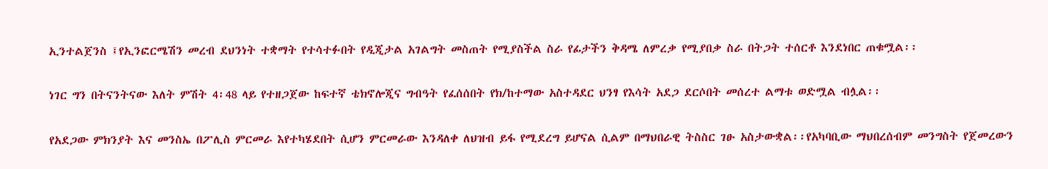ኢንተልጀንስ ፤የኢንፎርሜሽን መረብ ደህንነት ተቋማት የተሳተፉበት የዲጂታል አገልግት መስጠት የሚያስችል ስራ የፊታችን ቅዳሜ ለምረቃ የሚያበቃ ስራ በትጋት ተሰርቶ እንደነበር ጠቁሟል፡፡

ነገር ግን በትናንትናው እለት ምሽት 4፡48 ላይ የተዘጋጀው ከፍተኛ ቴክኖሎጂና ግብዓት የፈሰሰበት የክ/ከተማው አስተዳደር ህንፃ የእሳት አደጋ ደርሶበት መሰረተ ልማቱ ወድሟል ብሏል፡፡

የአደጋው ምክንያት እና መንስኤ በፖሊስ ምርመራ እየተካሄደበት ሲሆን ምርመራው እንዳለቀ ለህዝብ ይፋ የሚደረግ ይሆናል ሲልም በማህበራዊ ትስስር ገፁ አስታውቋል፡፡የአካባቢው ማህበረሰብም መንግስት የጀመረውን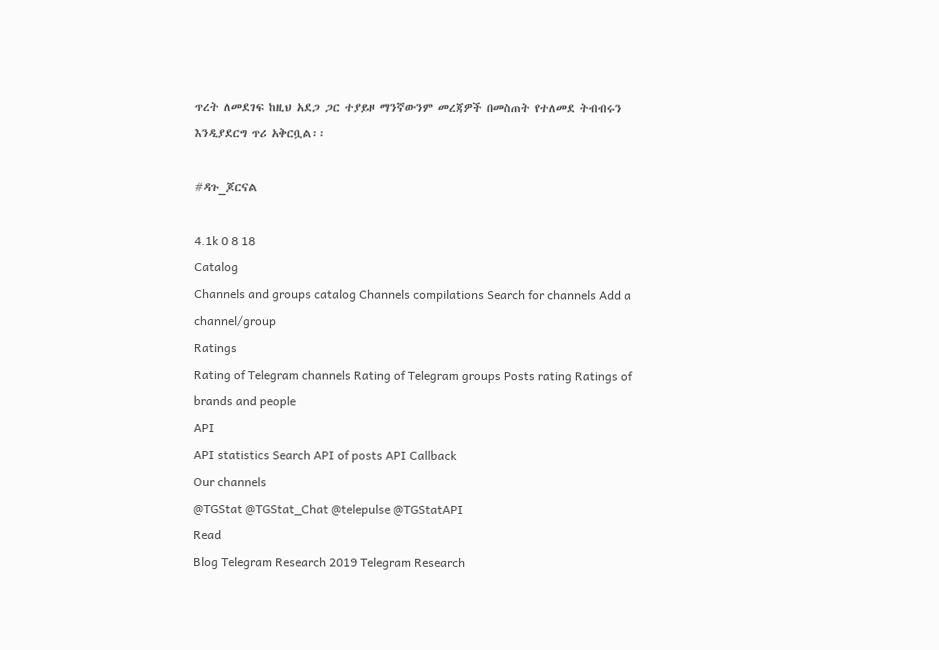ጥረት ለመደገፍ ከዚህ አደጋ ጋር ተያይዞ ማንኛውንም መረጃዎች በመስጠት የተለመደ ትብብሩን እንዲያደርግ ጥሪ አቅርቧል፡፡

#ዳጉ_ጆርናል

4.1k 0 8 18
Catalog
Channels and groups catalog Channels compilations Search for channels Add a channel/group
Ratings
Rating of Telegram channels Rating of Telegram groups Posts rating Ratings of brands and people
API
API statistics Search API of posts API Callback
Our channels
@TGStat @TGStat_Chat @telepulse @TGStatAPI
Read
Blog Telegram Research 2019 Telegram Research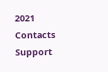2021
Contacts
Support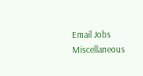Email Jobs
Miscellaneous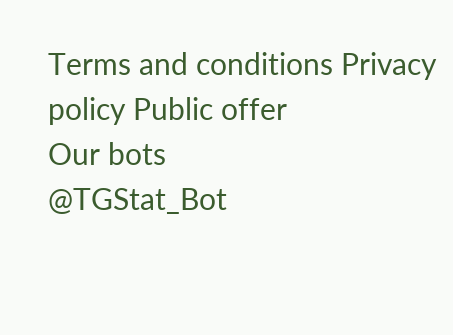Terms and conditions Privacy policy Public offer
Our bots
@TGStat_Bot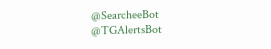@SearcheeBot @TGAlertsBot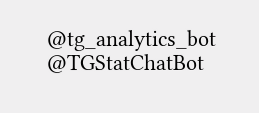@tg_analytics_bot @TGStatChatBot